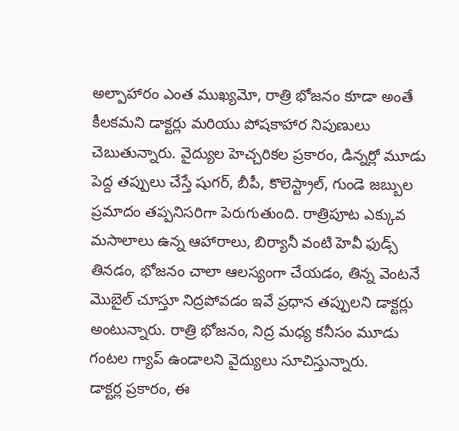అల్పాహారం ఎంత ముఖ్యమో, రాత్రి భోజనం కూడా అంతే కీలకమని డాక్టర్లు మరియు పోషకాహార నిపుణులు చెబుతున్నారు. వైద్యుల హెచ్చరికల ప్రకారం, డిన్నర్లో మూడు పెద్ద తప్పులు చేస్తే షుగర్, బీపీ, కొలెస్ట్రాల్, గుండె జబ్బుల ప్రమాదం తప్పనిసరిగా పెరుగుతుంది. రాత్రిపూట ఎక్కువ మసాలాలు ఉన్న ఆహారాలు, బిర్యానీ వంటి హెవీ ఫుడ్స్ తినడం, భోజనం చాలా ఆలస్యంగా చేయడం, తిన్న వెంటనే మొబైల్ చూస్తూ నిద్రపోవడం ఇవే ప్రధాన తప్పులని డాక్టర్లు అంటున్నారు. రాత్రి భోజనం, నిద్ర మధ్య కనీసం మూడు గంటల గ్యాప్ ఉండాలని వైద్యులు సూచిస్తున్నారు.
డాక్టర్ల ప్రకారం, ఈ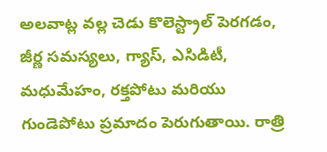అలవాట్ల వల్ల చెడు కొలెస్ట్రాల్ పెరగడం, జీర్ణ సమస్యలు, గ్యాస్, ఎసిడిటీ, మధుమేహం, రక్తపోటు మరియు గుండెపోటు ప్రమాదం పెరుగుతాయి. రాత్రి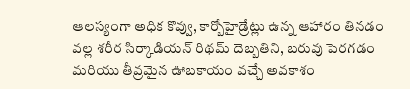ఆలస్యంగా అధిక కొవ్వు, కార్బోహైడ్రేట్లు ఉన్న ఆహారం తినడం వల్ల శరీర సిర్కాడియన్ రిథమ్ దెబ్బతిని, బరువు పెరగడం మరియు తీవ్రమైన ఊబకాయం వచ్చే అవకాశం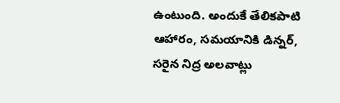ఉంటుంది. అందుకే తేలికపాటి ఆహారం, సమయానికి డిన్నర్, సరైన నిద్ర అలవాట్లు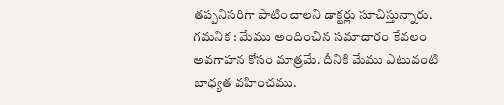తప్పనిసరిగా పాటించాలని డాక్టర్లు సూచిస్తున్నారు.
గమనిక : మేము అందించిన సమాచారం కేవలం అవగాహన కోసం మాత్రమే. దీనికి మేము ఎటువంటి బాధ్యత వహించము.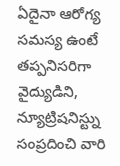ఏదైనా ఆరోగ్య సమస్య ఉంటే తప్పనిసరిగా వైద్యుడిని, న్యూట్రిషనిస్ట్ను సంప్రదించి వారి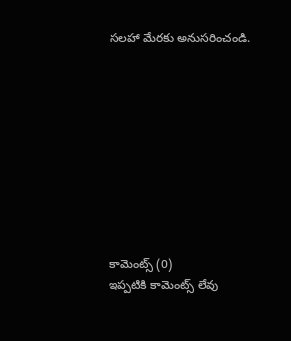సలహా మేరకు అనుసరించండి.










కామెంట్స్ (0)
ఇప్పటికి కామెంట్స్ లేవు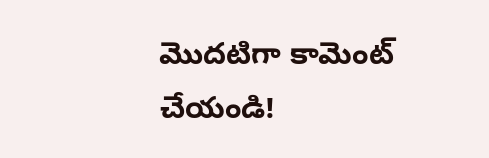మొదటిగా కామెంట్ చేయండి!